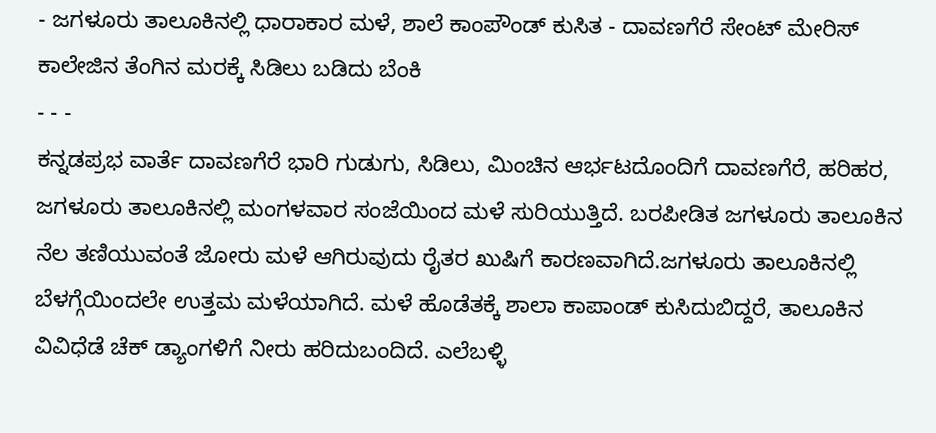- ಜಗಳೂರು ತಾಲೂಕಿನಲ್ಲಿ ಧಾರಾಕಾರ ಮಳೆ, ಶಾಲೆ ಕಾಂಪೌಂಡ್ ಕುಸಿತ - ದಾವಣಗೆರೆ ಸೇಂಟ್ ಮೇರಿಸ್ ಕಾಲೇಜಿನ ತೆಂಗಿನ ಮರಕ್ಕೆ ಸಿಡಿಲು ಬಡಿದು ಬೆಂಕಿ
- - -
ಕನ್ನಡಪ್ರಭ ವಾರ್ತೆ ದಾವಣಗೆರೆ ಭಾರಿ ಗುಡುಗು, ಸಿಡಿಲು, ಮಿಂಚಿನ ಆರ್ಭಟದೊಂದಿಗೆ ದಾವಣಗೆರೆ, ಹರಿಹರ, ಜಗಳೂರು ತಾಲೂಕಿನಲ್ಲಿ ಮಂಗಳವಾರ ಸಂಜೆಯಿಂದ ಮಳೆ ಸುರಿಯುತ್ತಿದೆ. ಬರಪೀಡಿತ ಜಗಳೂರು ತಾಲೂಕಿನ ನೆಲ ತಣಿಯುವಂತೆ ಜೋರು ಮಳೆ ಆಗಿರುವುದು ರೈತರ ಖುಷಿಗೆ ಕಾರಣವಾಗಿದೆ.ಜಗಳೂರು ತಾಲೂಕಿನಲ್ಲಿ ಬೆಳಗ್ಗೆಯಿಂದಲೇ ಉತ್ತಮ ಮಳೆಯಾಗಿದೆ. ಮಳೆ ಹೊಡೆತಕ್ಕೆ ಶಾಲಾ ಕಾಪಾಂಡ್ ಕುಸಿದುಬಿದ್ದರೆ, ತಾಲೂಕಿನ ವಿವಿಧೆಡೆ ಚೆಕ್ ಡ್ಯಾಂಗಳಿಗೆ ನೀರು ಹರಿದುಬಂದಿದೆ. ಎಲೆಬಳ್ಳಿ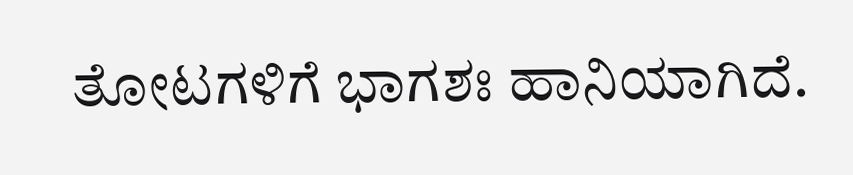ತೋಟಗಳಿಗೆ ಭಾಗಶಃ ಹಾನಿಯಾಗಿದೆ.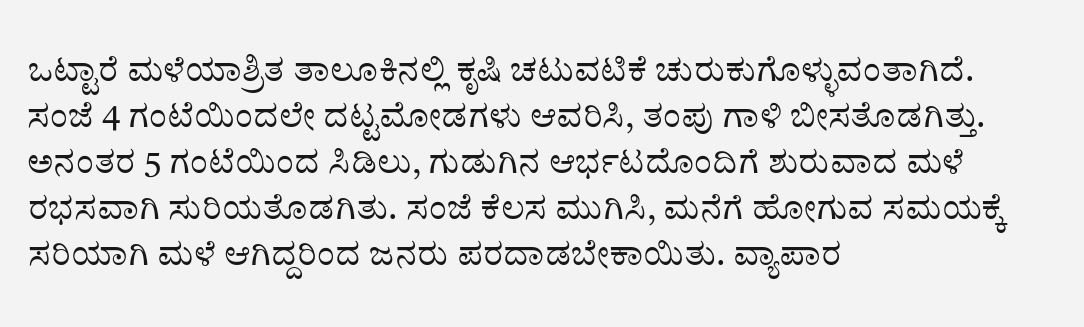ಒಟ್ಟಾರೆ ಮಳೆಯಾಶ್ರಿತ ತಾಲೂಕಿನಲ್ಲಿ ಕೃಷಿ ಚಟುವಟಿಕೆ ಚುರುಕುಗೊಳ್ಳುವಂತಾಗಿದೆ.
ಸಂಜೆ 4 ಗಂಟೆಯಿಂದಲೇ ದಟ್ಟಮೋಡಗಳು ಆವರಿಸಿ, ತಂಪು ಗಾಳಿ ಬೀಸತೊಡಗಿತ್ತು. ಅನಂತರ 5 ಗಂಟೆಯಿಂದ ಸಿಡಿಲು, ಗುಡುಗಿನ ಆರ್ಭಟದೊಂದಿಗೆ ಶುರುವಾದ ಮಳೆ ರಭಸವಾಗಿ ಸುರಿಯತೊಡಗಿತು. ಸಂಜೆ ಕೆಲಸ ಮುಗಿಸಿ, ಮನೆಗೆ ಹೋಗುವ ಸಮಯಕ್ಕೆ ಸರಿಯಾಗಿ ಮಳೆ ಆಗಿದ್ದರಿಂದ ಜನರು ಪರದಾಡಬೇಕಾಯಿತು. ವ್ಯಾಪಾರ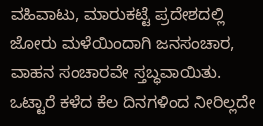ವಹಿವಾಟು, ಮಾರುಕಟ್ಟೆ ಪ್ರದೇಶದಲ್ಲಿ ಜೋರು ಮಳೆಯಿಂದಾಗಿ ಜನಸಂಚಾರ, ವಾಹನ ಸಂಚಾರವೇ ಸ್ತಬ್ಧವಾಯಿತು.
ಒಟ್ಟಾರೆ ಕಳೆದ ಕೆಲ ದಿನಗಳಿಂದ ನೀರಿಲ್ಲದೇ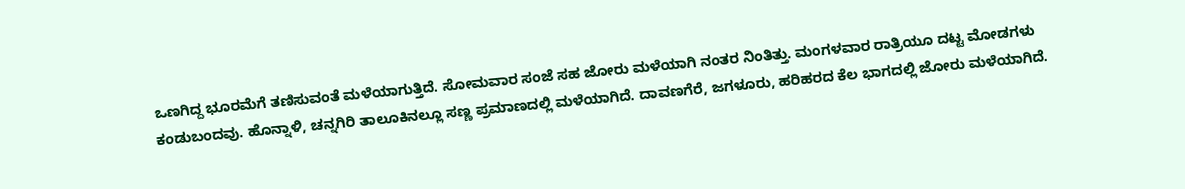ಒಣಗಿದ್ದ ಭೂರಮೆಗೆ ತಣಿಸುವಂತೆ ಮಳೆಯಾಗುತ್ತಿದೆ. ಸೋಮವಾರ ಸಂಜೆ ಸಹ ಜೋರು ಮಳೆಯಾಗಿ ನಂತರ ನಿಂತಿತ್ತು. ಮಂಗಳವಾರ ರಾತ್ರಿಯೂ ದಟ್ಟ ಮೋಡಗಳು ಕಂಡುಬಂದವು. ಹೊನ್ನಾಳಿ, ಚನ್ನಗಿರಿ ತಾಲೂಕಿನಲ್ಲೂ ಸಣ್ಣ ಪ್ರಮಾಣದಲ್ಲಿ ಮಳೆಯಾಗಿದೆ. ದಾವಣಗೆರೆ, ಜಗಳೂರು, ಹರಿಹರದ ಕೆಲ ಭಾಗದಲ್ಲಿ ಜೋರು ಮಳೆಯಾಗಿದೆ.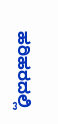ಹರಿಹರದಲ್ಲಿ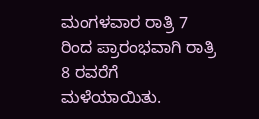ಮಂಗಳವಾರ ರಾತ್ರಿ 7 ರಿಂದ ಪ್ರಾರಂಭವಾಗಿ ರಾತ್ರಿ 8 ರವರೆಗೆ ಮಳೆಯಾಯಿತು.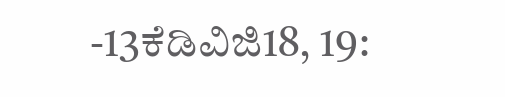-13ಕೆಡಿವಿಜಿ18, 19: